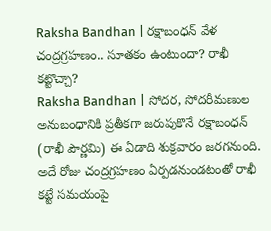Raksha Bandhan | రక్షాబంధన్ వేళ చంద్రగ్రహణం.. సూతకం ఉంటుందా? రాఖీ కట్టొచ్చా?
Raksha Bandhan | సోదర, సోదరీమణుల అనుబంధానికి ప్రతీకగా జరుపుకొనే రక్షాబంధన్ (రాఖీ పౌర్ణమి) ఈ ఏడాది శుక్రవారం జరగనుంది. అదే రోజు చంద్రగ్రహణం ఏర్పడనుండటంతో రాఖీ కట్టే సమయంపై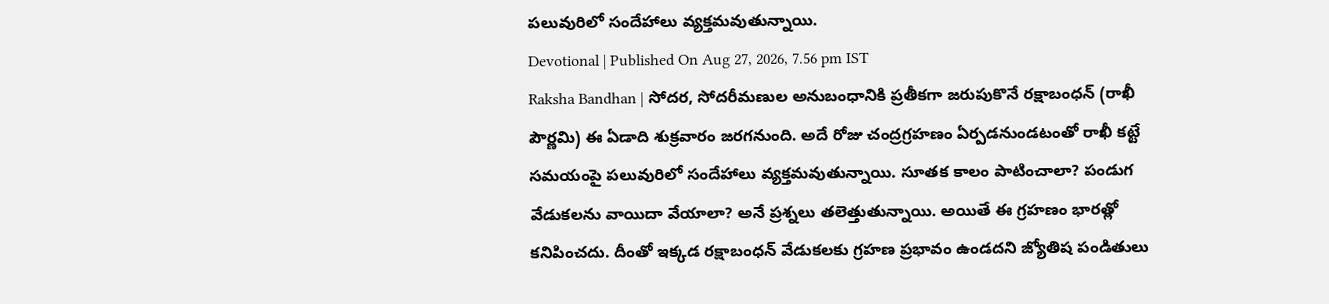పలువురిలో సందేహాలు వ్యక్తమవుతున్నాయి.
Devotional | Published On Aug 27, 2026, 7.56 pm IST
Raksha Bandhan | సోదర, సోదరీమణుల అనుబంధానికి ప్రతీకగా జరుపుకొనే రక్షాబంధన్ (రాఖీ పౌర్ణమి) ఈ ఏడాది శుక్రవారం జరగనుంది. అదే రోజు చంద్రగ్రహణం ఏర్పడనుండటంతో రాఖీ కట్టే సమయంపై పలువురిలో సందేహాలు వ్యక్తమవుతున్నాయి. సూతక కాలం పాటించాలా? పండుగ వేడుకలను వాయిదా వేయాలా? అనే ప్రశ్నలు తలెత్తుతున్నాయి. అయితే ఈ గ్రహణం భారత్లో కనిపించదు. దీంతో ఇక్కడ రక్షాబంధన్ వేడుకలకు గ్రహణ ప్రభావం ఉండదని జ్యోతిష పండితులు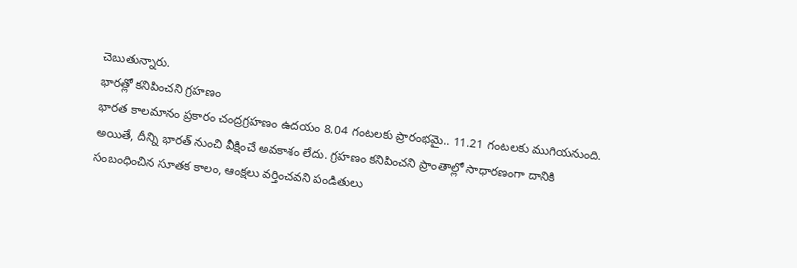చెబుతున్నారు.
భారత్లో కనిపించని గ్రహణం
భారత కాలమానం ప్రకారం చంద్రగ్రహణం ఉదయం 8.04 గంటలకు ప్రారంభమై.. 11.21 గంటలకు ముగియనుంది. అయితే, దీన్ని భారత్ నుంచి వీక్షించే అవకాశం లేదు. గ్రహణం కనిపించని ప్రాంతాల్లో సాధారణంగా దానికి సంబంధించిన సూతక కాలం, ఆంక్షలు వర్తించవని పండితులు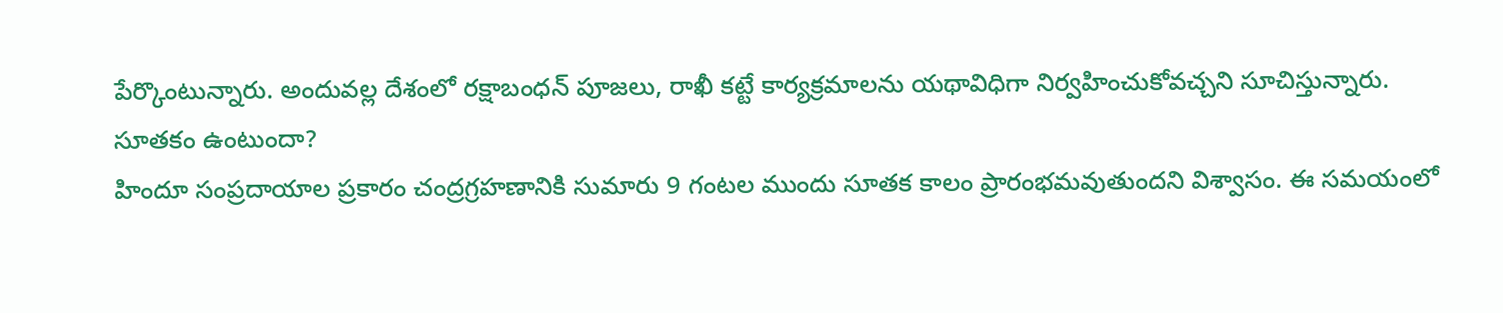పేర్కొంటున్నారు. అందువల్ల దేశంలో రక్షాబంధన్ పూజలు, రాఖీ కట్టే కార్యక్రమాలను యథావిధిగా నిర్వహించుకోవచ్చని సూచిస్తున్నారు.
సూతకం ఉంటుందా?
హిందూ సంప్రదాయాల ప్రకారం చంద్రగ్రహణానికి సుమారు 9 గంటల ముందు సూతక కాలం ప్రారంభమవుతుందని విశ్వాసం. ఈ సమయంలో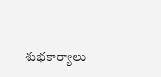శుభకార్యాలు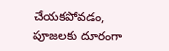చేయకపోవడం, పూజలకు దూరంగా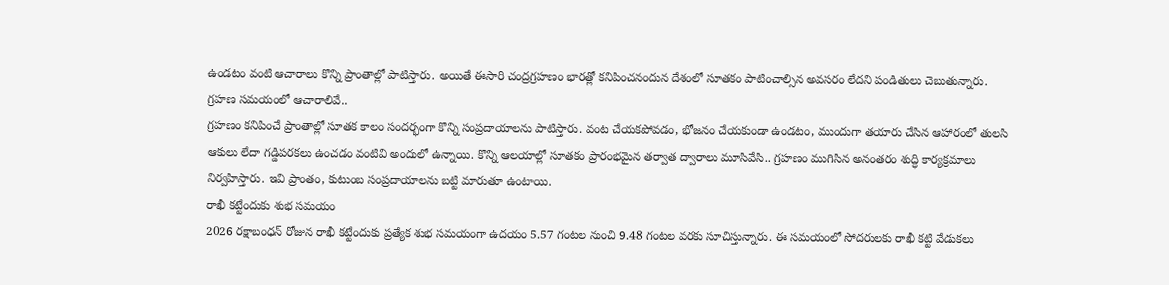ఉండటం వంటి ఆచారాలు కొన్ని ప్రాంతాల్లో పాటిస్తారు. అయితే ఈసారి చంద్రగ్రహణం భారత్లో కనిపించనందున దేశంలో సూతకం పాటించాల్సిన అవసరం లేదని పండితులు చెబుతున్నారు.
గ్రహణ సమయంలో ఆచారాలివే..
గ్రహణం కనిపించే ప్రాంతాల్లో సూతక కాలం సందర్భంగా కొన్ని సంప్రదాయాలను పాటిస్తారు. వంట చేయకపోవడం, భోజనం చేయకుండా ఉండటం, ముందుగా తయారు చేసిన ఆహారంలో తులసి ఆకులు లేదా గడ్డిపరకలు ఉంచడం వంటివి అందులో ఉన్నాయి. కొన్ని ఆలయాల్లో సూతకం ప్రారంభమైన తర్వాత ద్వారాలు మూసివేసి.. గ్రహణం ముగిసిన అనంతరం శుద్ధి కార్యక్రమాలు నిర్వహిస్తారు. ఇవి ప్రాంతం, కుటుంబ సంప్రదాయాలను బట్టి మారుతూ ఉంటాయి.
రాఖీ కట్టేందుకు శుభ సమయం
2026 రక్షాబంధన్ రోజున రాఖీ కట్టేందుకు ప్రత్యేక శుభ సమయంగా ఉదయం 5.57 గంటల నుంచి 9.48 గంటల వరకు సూచిస్తున్నారు. ఈ సమయంలో సోదరులకు రాఖీ కట్టి వేడుకలు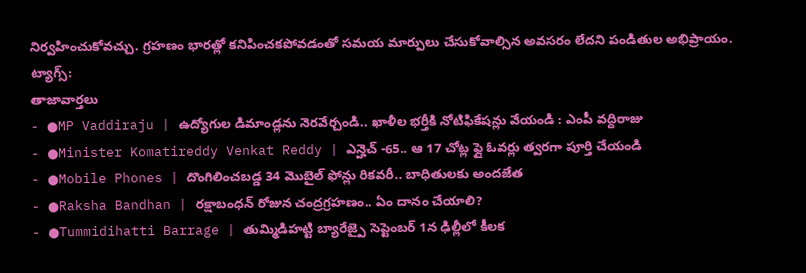నిర్వహించుకోవచ్చు. గ్రహణం భారత్లో కనిపించకపోవడంతో సమయ మార్పులు చేసుకోవాల్సిన అవసరం లేదని పండితుల అభిప్రాయం.
ట్యాగ్స్:
తాజావార్తలు
- ●MP Vaddiraju | ఉద్యోగుల డిమాండ్లను నెరవేర్చండి.. ఖాళీల భర్తీకి నోటిఫికేషన్లు వేయండి : ఎంపీ వద్దిరాజు
- ●Minister Komatireddy Venkat Reddy | ఎన్హెచ్ -65.. ఆ 17 చోట్ల ఫ్లై ఓవర్లు త్వరగా పూర్తి చేయండి
- ●Mobile Phones | దొంగిలించబడ్డ 34 మొబైల్ ఫోన్లు రికవరీ.. బాధితులకు అందజేత
- ●Raksha Bandhan | రక్షాబంధన్ రోజున చంద్రగ్రహణం.. ఏం దానం చేయాలి?
- ●Tummidihatti Barrage | తుమ్మిడిహట్టి బ్యారేజ్పై సెప్టెంబర్ 1న ఢిల్లీలో కీలక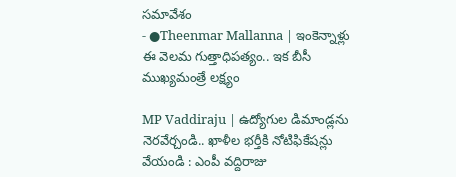సమావేశం
- ●Theenmar Mallanna | ఇంకెన్నాళ్లు ఈ వెలమ గుత్తాధిపత్యం.. ఇక బీసీ ముఖ్యమంత్రే లక్ష్యం

MP Vaddiraju | ఉద్యోగుల డిమాండ్లను నెరవేర్చండి.. ఖాళీల భర్తీకి నోటిఫికేషన్లు వేయండి : ఎంపీ వద్దిరాజు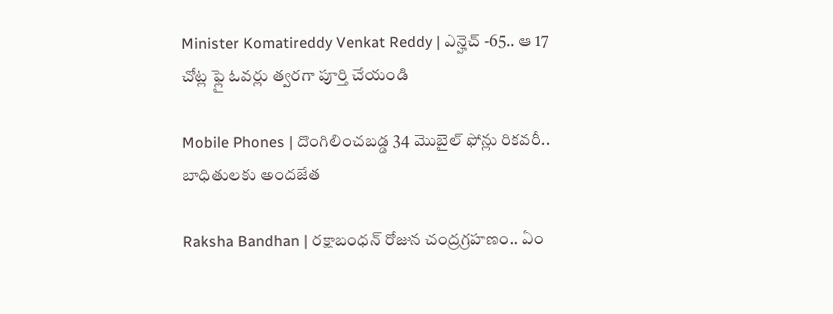Minister Komatireddy Venkat Reddy | ఎన్హెచ్ -65.. ఆ 17 చోట్ల ఫ్లై ఓవర్లు త్వరగా పూర్తి చేయండి

Mobile Phones | దొంగిలించబడ్డ 34 మొబైల్ ఫోన్లు రికవరీ.. బాధితులకు అందజేత

Raksha Bandhan | రక్షాబంధన్ రోజున చంద్రగ్రహణం.. ఏం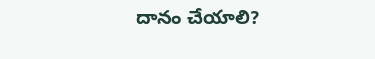దానం చేయాలి?